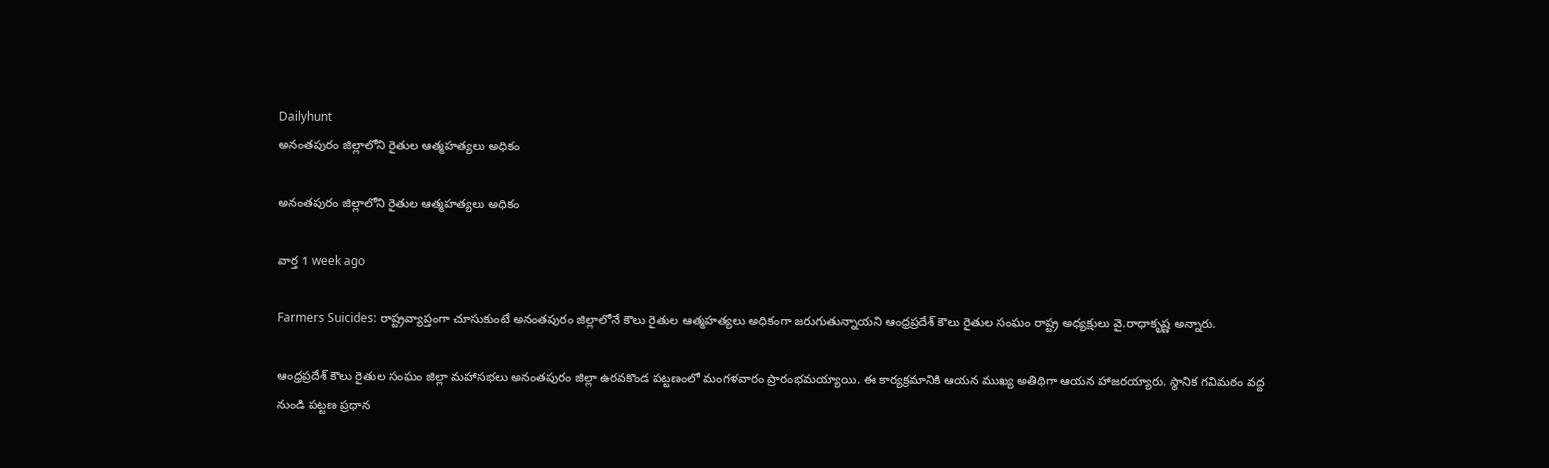Dailyhunt
అనంతపురం జిల్లాలోని రైతుల ఆత్మహత్యలు అధికం

అనంతపురం జిల్లాలోని రైతుల ఆత్మహత్యలు అధికం

వార్త 1 week ago

Farmers Suicides: రాష్ట్రవ్యాప్తంగా చూసుకుంటే అనంతపురం జిల్లాలోనే కౌలు రైతుల ఆత్మహత్యలు అధికంగా జరుగుతున్నాయని ఆంధ్రప్రదేశ్ కౌలు రైతుల సంఘం రాష్ట్ర అధ్యక్షులు వై.రాధాకృష్ణ అన్నారు.

ఆంధ్రప్రదేశ్ కౌలు రైతుల సంఘం జిల్లా మహాసభలు అనంతపురం జిల్లా ఉరవకొండ పట్టణంలో మంగళవారం ప్రారంభమయ్యాయి. ఈ కార్యక్రమానికి ఆయన ముఖ్య అతిథిగా ఆయన హాజరయ్యారు. స్థానిక గవిమఠం వద్ద నుండి పట్టణ ప్రధాన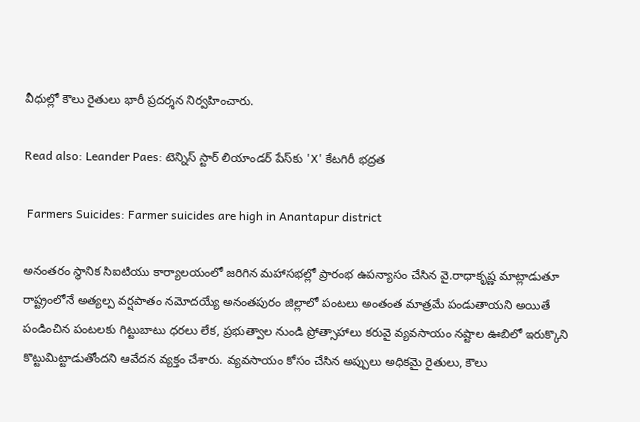వీధుల్లో కౌలు రైతులు భారీ ప్రదర్శన నిర్వహించారు.

Read also: Leander Paes: టెన్నిస్ స్టార్ లియాండర్ పేస్‌కు 'X' కేటగిరీ భద్రత

 Farmers Suicides: Farmer suicides are high in Anantapur district

అనంతరం స్థానిక సిఐటియు కార్యాలయంలో జరిగిన మహాసభల్లో ప్రారంభ ఉపన్యాసం చేసిన వై.రాధాకృష్ణ మాట్లాడుతూ రాష్ట్రంలోనే అత్యల్ప వర్షపాతం నమోదయ్యే అనంతపురం జిల్లాలో పంటలు అంతంత మాత్రమే పండుతాయని అయితే పండించిన పంటలకు గిట్టుబాటు ధరలు లేక, ప్రభుత్వాల నుండి ప్రోత్సాహాలు కరువై వ్యవసాయం నష్టాల ఊబిలో ఇరుక్కొని కొట్టుమిట్టాడుతోందని ఆవేదన వ్యక్తం చేశారు. వ్యవసాయం కోసం చేసిన అప్పులు అధికమై రైతులు, కౌలు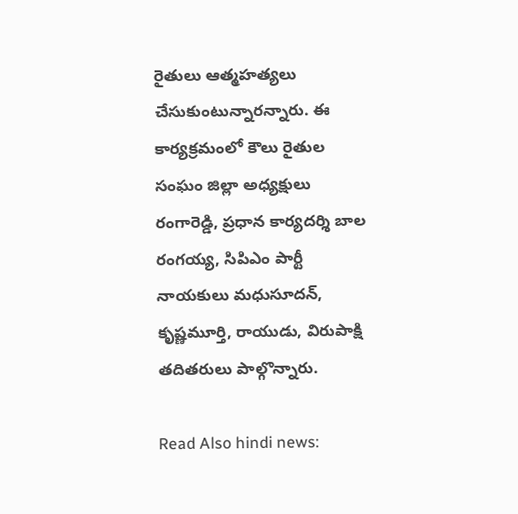రైతులు ఆత్మహత్యలు చేసుకుంటున్నారన్నారు. ఈ కార్యక్రమంలో కౌలు రైతుల సంఘం జిల్లా అధ్యక్షులు రంగారెడ్డి, ప్రధాన కార్యదర్శి బాల రంగయ్య, సిపిఎం పార్టీ నాయకులు మధుసూదన్, కృష్ణమూర్తి, రాయుడు, విరుపాక్షి తదితరులు పాల్గొన్నారు.

Read Also hindi news: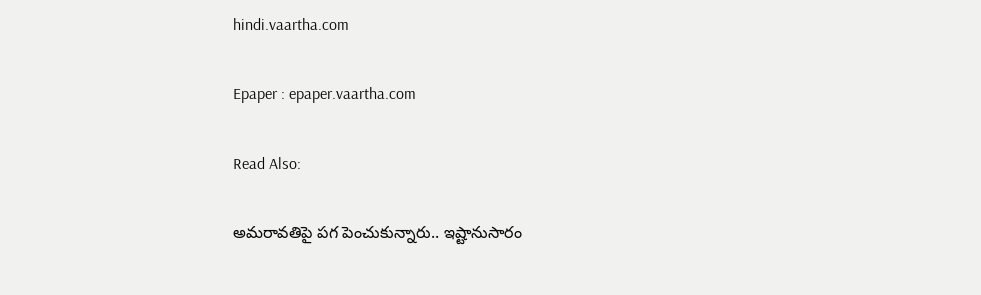hindi.vaartha.com

Epaper : epaper.vaartha.com

Read Also:

అమరావతిపై పగ పెంచుకున్నారు.. ఇష్టానుసారం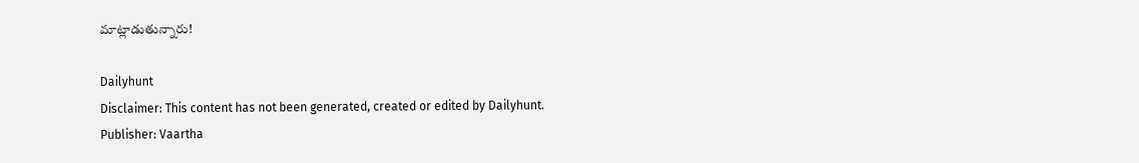మాట్లాడుతున్నారు!

Dailyhunt
Disclaimer: This content has not been generated, created or edited by Dailyhunt. Publisher: Vaartha